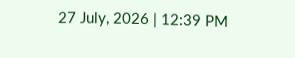27 July, 2026 | 12:39 PM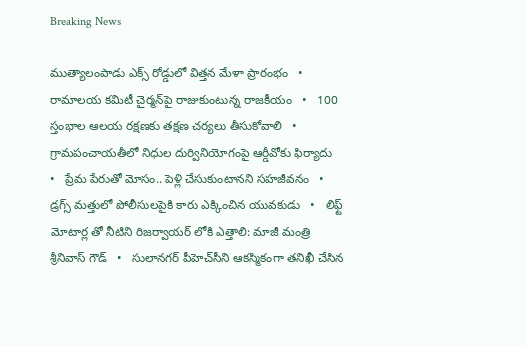Breaking News

ముత్యాలంపాడు ఎక్స్‌ రోడ్డులో విత్తన మేళా ప్రారంభం   •   రామాలయ కమిటీ చైర్మన్‌పై రాజుకుంటున్న రాజకీయం   •   100 స్తంభాల ఆలయ రక్షణకు తక్షణ చర్యలు తీసుకోవాలి   •   గ్రామపంచాయతీలో నిధుల దుర్వినియోగంపై ఆర్డీవోకు ఫిర్యాదు   •   ప్రేమ పేరుతో మోసం.. పెళ్లి చేసుకుంటానని సహజీవనం   •   డ్రగ్స్ మత్తులో పోలీసులపైకి కారు ఎక్కించిన యువకుడు   •   లిఫ్ట్ మోటార్ల తో నీటిని రిజర్వాయర్ లోకి ఎత్తాలి: మాజీ మంత్రి శ్రీనివాస్ గౌడ్   •   సులానగర్ పీహెచ్‌సీని ఆకస్మికంగా తనిఖీ చేసిన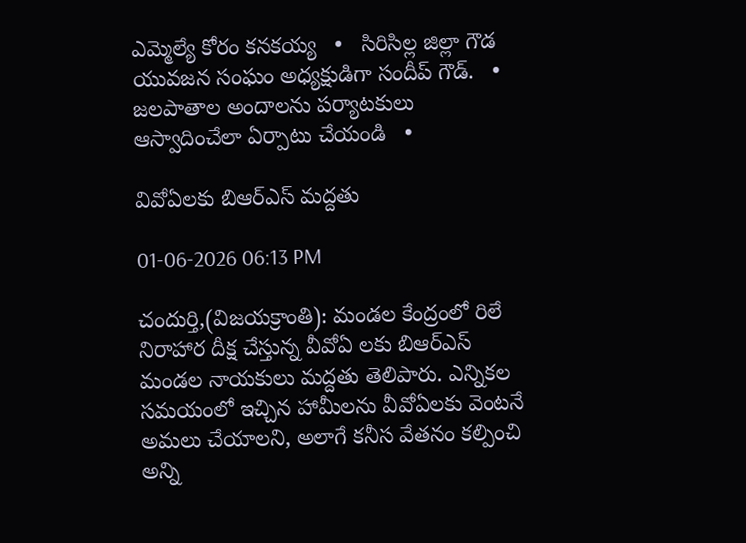ఎమ్మెల్యే కోరం కనకయ్య   •   సిరిసిల్ల జిల్లా గౌడ యువజన సంఘం అధ్యక్షుడిగా సందీప్ గౌడ్.   •   జలపాతాల అందాలను పర్యాటకులు ఆస్వాదించేలా ఏర్పాటు చేయండి   •

వివోఏలకు బిఆర్ఎస్ మద్దతు

01-06-2026 06:13 PM

చందుర్తి,(విజయక్రాంతి): మండల కేంద్రంలో రిలే నిరాహార దీక్ష చేస్తున్న వీవోఏ లకు బిఆర్ఎస్ మండల నాయకులు మద్దతు తెలిపారు. ఎన్నికల సమయంలో ఇచ్చిన హామీలను వీవోఏలకు వెంటనే అమలు చేయాలని, అలాగే కనీస వేతనం కల్పించి అన్ని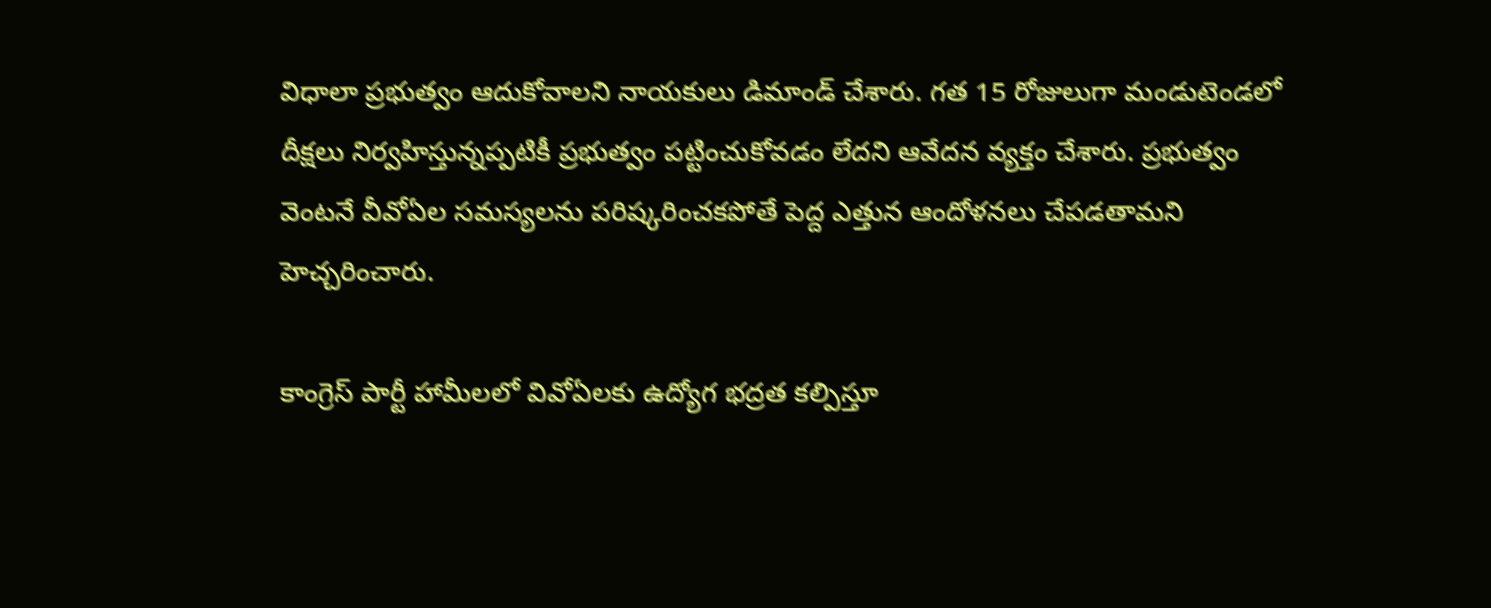విధాలా ప్రభుత్వం ఆదుకోవాలని నాయకులు డిమాండ్ చేశారు. గత 15 రోజులుగా మండుటెండలో దీక్షలు నిర్వహిస్తున్నప్పటికీ ప్రభుత్వం పట్టించుకోవడం లేదని ఆవేదన వ్యక్తం చేశారు. ప్రభుత్వం వెంటనే వీవోఏల సమస్యలను పరిష్కరించకపోతే పెద్ద ఎత్తున ఆందోళనలు చేపడతామని హెచ్చరించారు.

కాంగ్రెస్ పార్టీ హామీలలో వివోఏలకు ఉద్యోగ భద్రత కల్పిస్తూ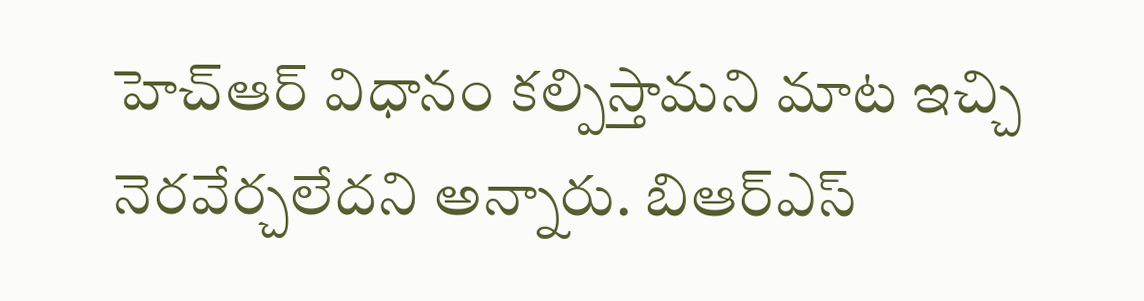హెచ్ఆర్ విధానం కల్పిస్తామని మాట ఇచ్చి నెరవేర్చలేదని అన్నారు. బిఆర్ఎస్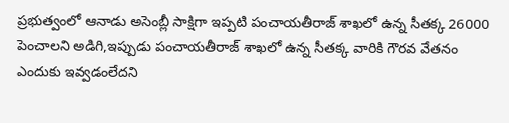ప్రభుత్వంలో ఆనాడు అసెంబ్లీ సాక్షిగా ఇప్పటి పంచాయతీరాజ్ శాఖలో ఉన్న సీతక్క 26000 పెంచాలని అడిగి,ఇప్పుడు పంచాయతీరాజ్ శాఖలో ఉన్న సీతక్క వారికి గౌరవ వేతనం ఎందుకు ఇవ్వడంలేదని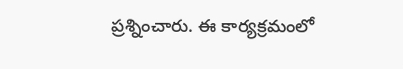ప్రశ్నించారు. ఈ కార్యక్రమంలో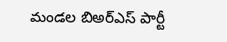మండల బిఅర్ఎస్ పార్టీ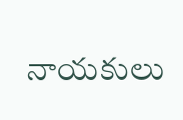నాయకులు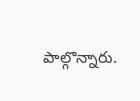పాల్గొన్నారు.